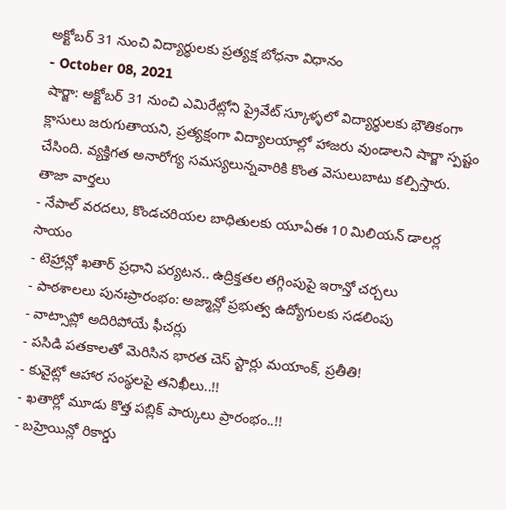అక్టోబర్ 31 నుంచి విద్యార్థులకు ప్రత్యక్ష బోధనా విధానం
- October 08, 2021
షార్జా: అక్టోబర్ 31 నుంచి ఎమిరేట్లోని ప్రైవేట్ స్కూళ్ళలో విద్యార్థులకు భౌతికంగా క్లాసులు జరుగుతాయని, ప్రత్యక్షంగా విద్యాలయాల్లో హాజరు వుండాలని షార్జా స్పష్టం చేసింది. వ్యక్తిగత అనారోగ్య సమస్యలున్నవారికి కొంత వెసులుబాటు కల్పిస్తారు.
తాజా వార్తలు
- నేపాల్ వరదలు, కొండచరియల బాధితులకు యూఏఈ 10 మిలియన్ డాలర్ల సాయం
- టెహ్రాన్లో ఖతార్ ప్రధాని పర్యటన.. ఉద్రిక్తతల తగ్గింపుపై ఇరాన్తో చర్చలు
- పాఠశాలలు పునఃప్రారంభం: అజ్మాన్లో ప్రభుత్వ ఉద్యోగులకు సడలింపు
- వాట్సాప్లో అదిరిపోయే ఫీచర్లు
- పసిడి పతకాలతో మెరిసిన భారత చెస్ స్టార్లు మయాంక్, ప్రతీతి!
- కువైట్లో ఆహార సంస్థలపై తనిఖీలు..!!
- ఖతార్లో మూడు కొత్త పబ్లిక్ పార్కులు ప్రారంభం..!!
- బహ్రెయిన్లో రికార్డు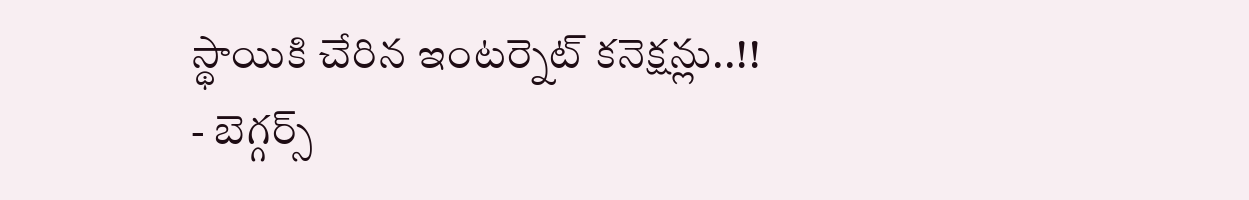స్థాయికి చేరిన ఇంటర్నెట్ కనెక్షన్లు..!!
- బెగ్గర్స్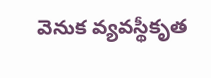వెనుక వ్యవస్థీకృత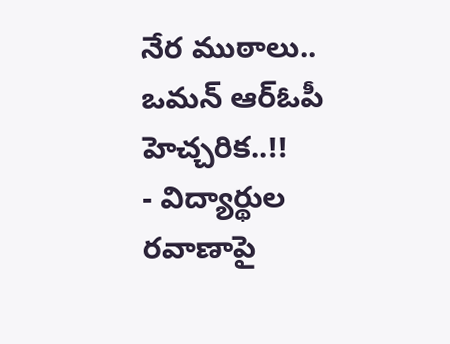నేర ముఠాలు.. ఒమన్ ఆర్ఓపీ హెచ్చరిక..!!
- విద్యార్థుల రవాణాపై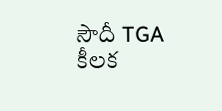సౌదీ TGA కీలక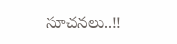సూచనలు..!!